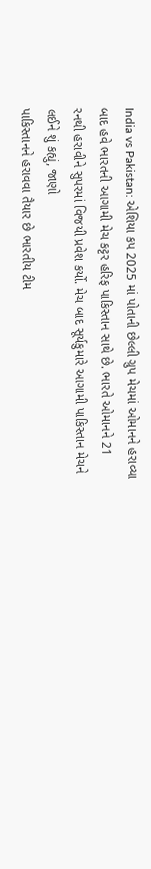India vs Pakistan: એશિયા કપ 2025 માં પોતાની છેલ્લી ગ્રુપ મેચમાં ઓમાનને હરાવ્યા બાદ હવે ભારતની આગામી મેચ કટ્ટર હરિફ પાકિસ્તાન સાથે છે. ભારતે ઓમાનને 21 રનથી હરાવીને સુપરમાં વિજયી પ્રવેશ કર્યો. મેચ બાદ સૂર્યકુમારે આગામી પાકિસ્તાન મેચને લઈને શું કહ્યું, જાણો
પાકિસ્તાનને હરાવવા તૈયાર છે ભારતીય ટીમ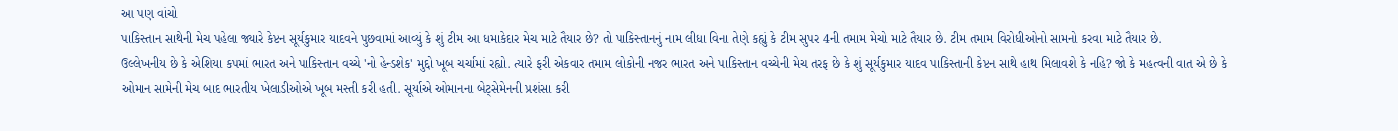આ પણ વાંચો
પાકિસ્તાન સાથેની મેચ પહેલા જ્યારે કેપ્ટન સૂર્યકુમાર યાદવને પુછવામાં આવ્યું કે શું ટીમ આ ધમાકેદાર મેચ માટે તૈયાર છે? તો પાકિસ્તાનનું નામ લીધા વિના તેણે કહ્યું કે ટીમ સુપર 4ની તમામ મેચો માટે તૈયાર છે. ટીમ તમામ વિરોધીઓનો સામનો કરવા માટે તૈયાર છે.
ઉલ્લેખનીય છે કે એશિયા કપમાં ભારત અને પાકિસ્તાન વચ્ચે 'નો હેન્ડશેક' મુદ્દો ખૂબ ચર્ચામાં રહ્યો. ત્યારે ફરી એકવાર તમામ લોકોની નજર ભારત અને પાકિસ્તાન વચ્ચેની મેચ તરફ છે કે શું સૂર્યકુમાર યાદવ પાકિસ્તાની કેપ્ટન સાથે હાથ મિલાવશે કે નહિ? જો કે મહત્વની વાત એ છે કે ઓમાન સામેની મેચ બાદ ભારતીય ખેલાડીઓએ ખૂબ મસ્તી કરી હતી. સૂર્યાએ ઓમાનના બેટ્સેમેનની પ્રશંસા કરી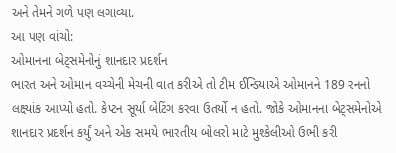અને તેમને ગળે પણ લગાવ્યા.
આ પણ વાંચો:
ઓમાનના બેટ્સમેનોનું શાનદાર પ્રદર્શન
ભારત અને ઓમાન વચ્ચેની મેચની વાત કરીએ તો ટીમ ઈન્ડિયાએ ઓમાનને 189 રનનો લક્ષ્યાંક આપ્યો હતો. કેપ્ટન સૂર્યા બેટિંગ કરવા ઉતર્યો ન હતો. જોકે ઓમાનના બેટ્સમેનોએ શાનદાર પ્રદર્શન કર્યું અને એક સમયે ભારતીય બોલરો માટે મુશ્કેલીઓ ઉભી કરી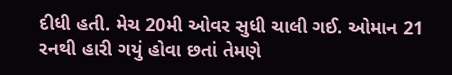દીધી હતી. મેચ 20મી ઓવર સુધી ચાલી ગઈ. ઓમાન 21 રનથી હારી ગયું હોવા છતાં તેમણે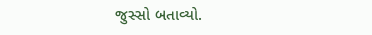જુસ્સો બતાવ્યો.